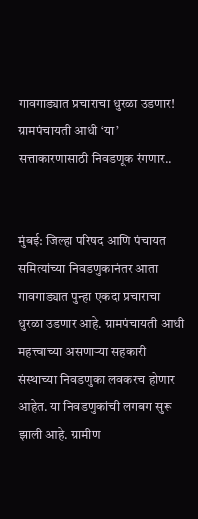गावगाड्यात प्रचाराचा धुरळा उडणार! ग्रामपंचायती आधी ‘या’ सत्ताकारणासाठी निवडणूक रंगणार..


मुंबई: जिल्हा परिषद आणि पंचायत समित्यांच्या निवडणुकानंतर आता गावगाड्यात पुन्हा एकदा प्रचाराचा धुरळा उडणार आहे. ग्रामपंचायती आधी महत्त्वाच्या असणाऱ्या सहकारी संस्थाच्या निवडणुका लवकरच होणार आहेत. या निवडणुकांची लगबग सुरू झाली आहे. ग्रामीण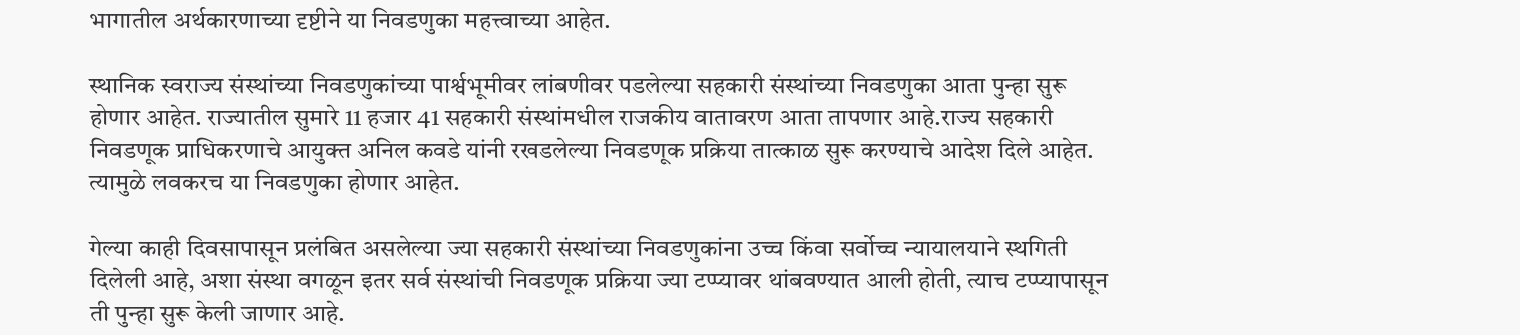भागातील अर्थकारणाच्या दृष्टीने या निवडणुका महत्त्वाच्या आहेत.

स्थानिक स्वराज्य संस्थांच्या निवडणुकांच्या पार्श्वभूमीवर लांबणीवर पडलेल्या सहकारी संस्थांच्या निवडणुका आता पुन्हा सुरू होणार आहेत. राज्यातील सुमारे 11 हजार 41 सहकारी संस्थांमधील राजकीय वातावरण आता तापणार आहे.राज्य सहकारी निवडणूक प्राधिकरणाचे आयुक्त अनिल कवडे यांनी रखडलेल्या निवडणूक प्रक्रिया तात्काळ सुरू करण्याचे आदेश दिले आहेत. त्यामुळे लवकरच या निवडणुका होणार आहेत.

गेल्या काही दिवसापासून प्रलंबित असलेल्या ज्या सहकारी संस्थांच्या निवडणुकांना उच्च किंवा सर्वोच्च न्यायालयाने स्थगिती दिलेली आहे, अशा संस्था वगळून इतर सर्व संस्थांची निवडणूक प्रक्रिया ज्या टप्प्यावर थांबवण्यात आली होती, त्याच टप्प्यापासून ती पुन्हा सुरू केली जाणार आहे.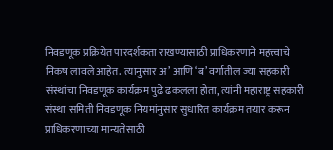निवडणूक प्रक्रियेत पारदर्शकता राखण्यासाठी प्राधिकरणाने महत्त्वाचे निकष लावले आहेत. त्यानुसार अ’ आणि ‘ब’ वर्गातील ज्या सहकारी संस्थांचा निवडणूक कार्यक्रम पुढे ढकलला होता, त्यांनी महाराष्ट्र सहकारी संस्था समिती निवडणूक नियमांनुसार सुधारित कार्यक्रम तयार करून प्राधिकरणाच्या मान्यतेसाठी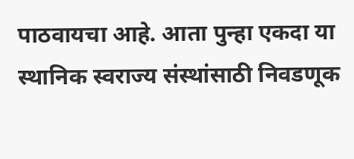पाठवायचा आहे. आता पुन्हा एकदा या स्थानिक स्वराज्य संस्थांसाठी निवडणूक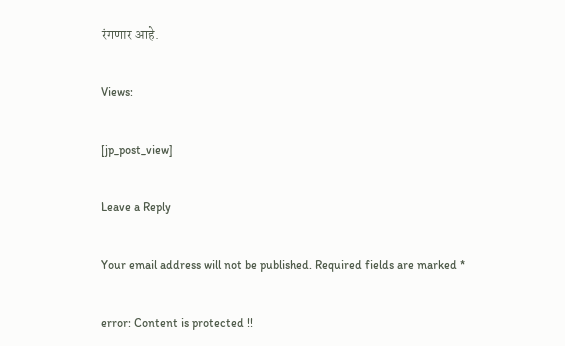रंगणार आहे.

Views:

[jp_post_view]

Leave a Reply

Your email address will not be published. Required fields are marked *

error: Content is protected !!